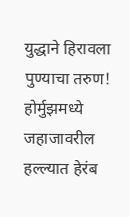युद्धाने हिरावला पुण्याचा तरुण! होर्मुझमध्ये जहाजावरील हल्ल्यात हेरंब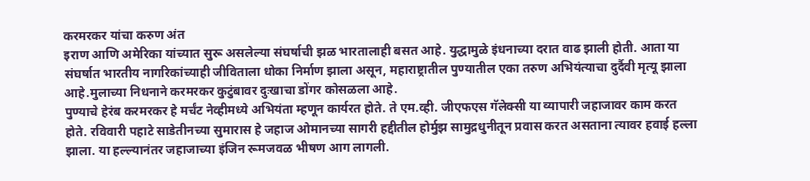करमरकर यांचा करुण अंत
इराण आणि अमेरिका यांच्यात सुरू असलेल्या संघर्षाची झळ भारतालाही बसत आहे. युद्धामुळे इंधनाच्या दरात वाढ झाली होती. आता या संघर्षात भारतीय नागरिकांच्याही जीविताला धोका निर्माण झाला असून, महाराष्ट्रातील पुण्यातील एका तरुण अभियंत्याचा दुर्दैवी मृत्यू झाला आहे.मुलाच्या निधनाने करमरकर कुटुंबावर दुःखाचा डोंगर कोसळला आहे.
पुण्याचे हेरंब करमरकर हे मर्चंट नेव्हीमध्ये अभियंता म्हणून कार्यरत होते. ते एम.व्ही. जीएफएस गॅलेक्सी या व्यापारी जहाजावर काम करत होते. रविवारी पहाटे साडेतीनच्या सुमारास हे जहाज ओमानच्या सागरी हद्दीतील होर्मुझ सामुद्रधुनीतून प्रवास करत असताना त्यावर हवाई हल्ला झाला. या हल्ल्यानंतर जहाजाच्या इंजिन रूमजवळ भीषण आग लागली.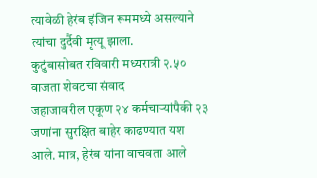त्यावेळी हेरंब इंजिन रूममध्ये असल्याने त्यांचा दुर्दैवी मृत्यू झाला.
कुटुंबासोबत रविवारी मध्यरात्री २.५० वाजता शेवटचा संवाद
जहाजावरील एकूण २४ कर्मचाऱ्यांपैकी २३ जणांना सुरक्षित बाहेर काढण्यात यश आले. मात्र, हेरंब यांना वाचवता आले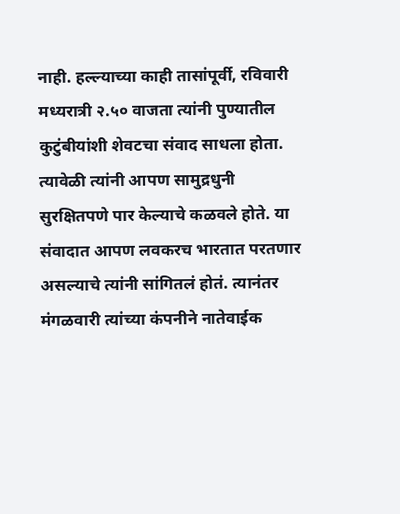नाही. हल्ल्याच्या काही तासांपूर्वी, रविवारी मध्यरात्री २.५० वाजता त्यांनी पुण्यातील कुटुंबीयांशी शेवटचा संवाद साधला होता. त्यावेळी त्यांनी आपण सामुद्रधुनी सुरक्षितपणे पार केल्याचे कळवले होते. या संवादात आपण लवकरच भारतात परतणार असल्याचे त्यांनी सांगितलं होतं. त्यानंतर मंगळवारी त्यांच्या कंपनीने नातेवाईक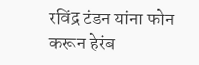रविंद्र टंडन यांना फोन करून हेरंब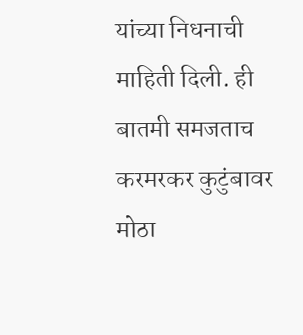यांच्या निधनाची माहिती दिली. ही बातमी समजताच करमरकर कुटुंबावर मोठा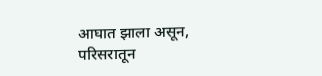आघात झाला असून, परिसरातून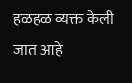हळहळ व्यक्त केली जात आहे